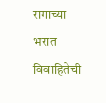रागाच्या भरात विवाहितेची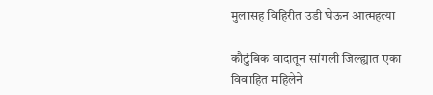मुलासह विहिरीत उडी घेऊन आत्महत्या

कौटुंबिक वादातून सांगली जिल्ह्यात एका विवाहित महिलेने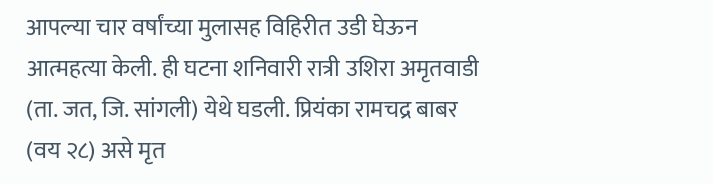आपल्या चार वर्षांच्या मुलासह विहिरीत उडी घेऊन आत्महत्या केली. ही घटना शनिवारी रात्री उशिरा अमृतवाडी (ता. जत, जि. सांगली) येथे घडली. प्रियंका रामचद्र बाबर (वय २८) असे मृत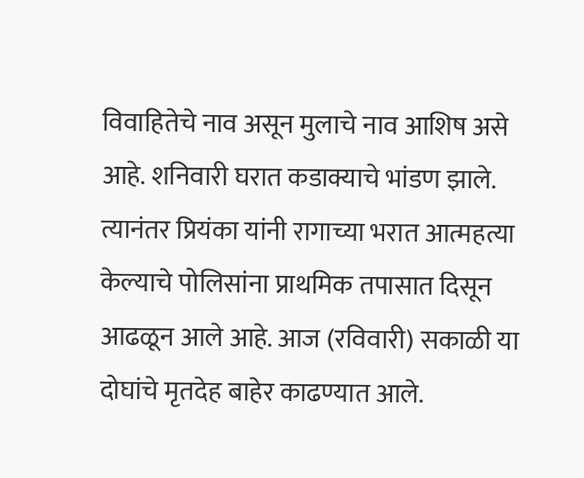विवाहितेचे नाव असून मुलाचे नाव आशिष असे आहे. शनिवारी घरात कडाक्याचे भांडण झाले. त्यानंतर प्रियंका यांनी रागाच्या भरात आत्महत्या केल्याचे पोलिसांना प्राथमिक तपासात दिसून आढळून आले आहे. आज (रविवारी) सकाळी या दोघांचे मृतदेह बाहेर काढण्यात आले.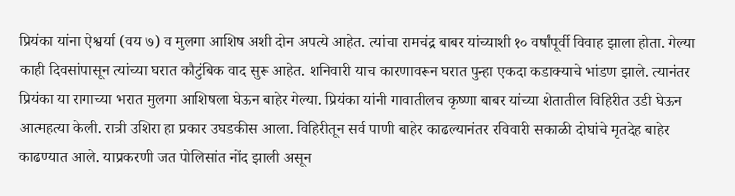प्रियंका यांना ऐश्वर्या (वय ७) व मुलगा आशिष अशी दोन अपत्ये आहेत. त्यांचा रामचंद्र बाबर यांच्याशी १० वर्षांपूर्वी विवाह झाला होता. गेल्या काही दिवसांपासून त्यांच्या घरात कौटुंबिक वाद सुरू आहेत. शनिवारी याच कारणावरून घरात पुन्हा एकदा कडाक्याचे भांडण झाले. त्यानंतर प्रियंका या रागाच्या भरात मुलगा आशिषला घेऊन बाहेर गेल्या. प्रियंका यांनी गावातीलच कृष्णा बाबर यांच्या शेतातील विहिरीत उडी घेऊन आत्महत्या केली. रात्री उशिरा हा प्रकार उघडकीस आला. विहिरीतून सर्व पाणी बाहेर काढल्यानंतर रविवारी सकाळी दोघांचे मृतदेह बाहेर काढण्यात आले. याप्रकरणी जत पोलिसांत नोंद झाली असून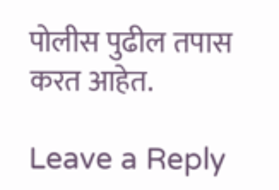पोलीस पुढील तपास करत आहेत.

Leave a Reply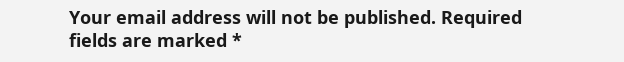Your email address will not be published. Required fields are marked *